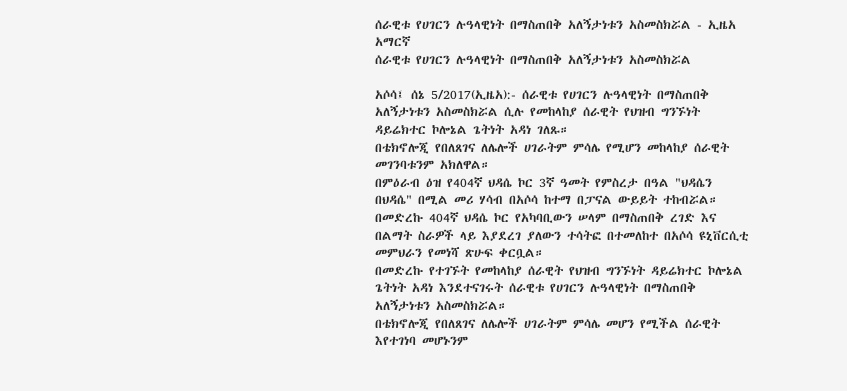ሰራዊቱ የሀገርን ሉዓላዊነት በማስጠበቅ አለኝታነቱን አስመስክሯል - ኢዜአ አማርኛ
ሰራዊቱ የሀገርን ሉዓላዊነት በማስጠበቅ አለኝታነቱን አስመስክሯል

አሶሳ፤ ሰኔ 5/2017(ኢዜአ):- ሰራዊቱ የሀገርን ሉዓላዊነት በማስጠበቅ አለኝታነቱን አስመስክሯል ሲሉ የመከላከያ ሰራዊት የህዝብ ግንኙነት ዳይሬክተር ኮሎኔል ጌትነት አዳነ ገለጹ።
በቴክኖሎጂ የበለጸገና ለሌሎች ሀገራትም ምሳሌ የሚሆን መከላከያ ሰራዊት መገንባቱንም አክለዋል።
በምዕራብ ዕዝ የ404ኛ ህዳሴ ኮር 3ኛ ዓመት የምስረታ በዓል "ህዳሴን በህዳሴ" በሚል መሪ ሃሳብ በአሶሳ ከተማ በፓናል ውይይት ተከብሯል።
በመድረኩ 404ኛ ህዳሴ ኮር የአካባቢውን ሠላም በማስጠበቅ ረገድ እና በልማት ስራዎች ላይ እያደረገ ያለውን ተሳትፎ በተመለከተ በአሶሳ ዩኒቨርሲቲ መምህራን የመነሻ ጽሁፍ ቀርቧል።
በመድረኩ የተገኙት የመከላከያ ሰራዊት የህዝብ ግንኙነት ዳይሬክተር ኮሎኔል ጌትነት አዳነ እንደተናገሩት ሰራዊቱ የሀገርን ሉዓላዊነት በማስጠበቅ አለኝታነቱን አስመስክሯል።
በቴክኖሎጂ የበለጸገና ለሌሎች ሀገራትም ምሳሌ መሆን የሚችል ሰራዊት እየተገነባ መሆኑንም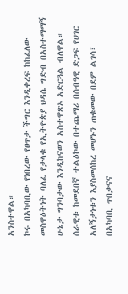አንስተዋል።
ኮሩ በአካባቢው የነበረው የፀጥታ ችግር እንዲቀረፍ ከከፈለው መስዋዕትነት ባለፈ የታላቁ የኢትዮጵያ ህዳሴ ግድብ በአስተማማኝ ሁኔታ ግንባታው እንዲከናወን አስተዋጽኦ አድርጓል ብለዋል።
ሰራዊቱ ከመደበኛ ተልዕኮው በተጨማሪ በሰብዓዊ ድጋፍ የሀገር አለኝታነቱን እያስመሰከረ መሆኑን ጠቁመው በደም ልገሳ፣ በአካባቢ ጥበቃናና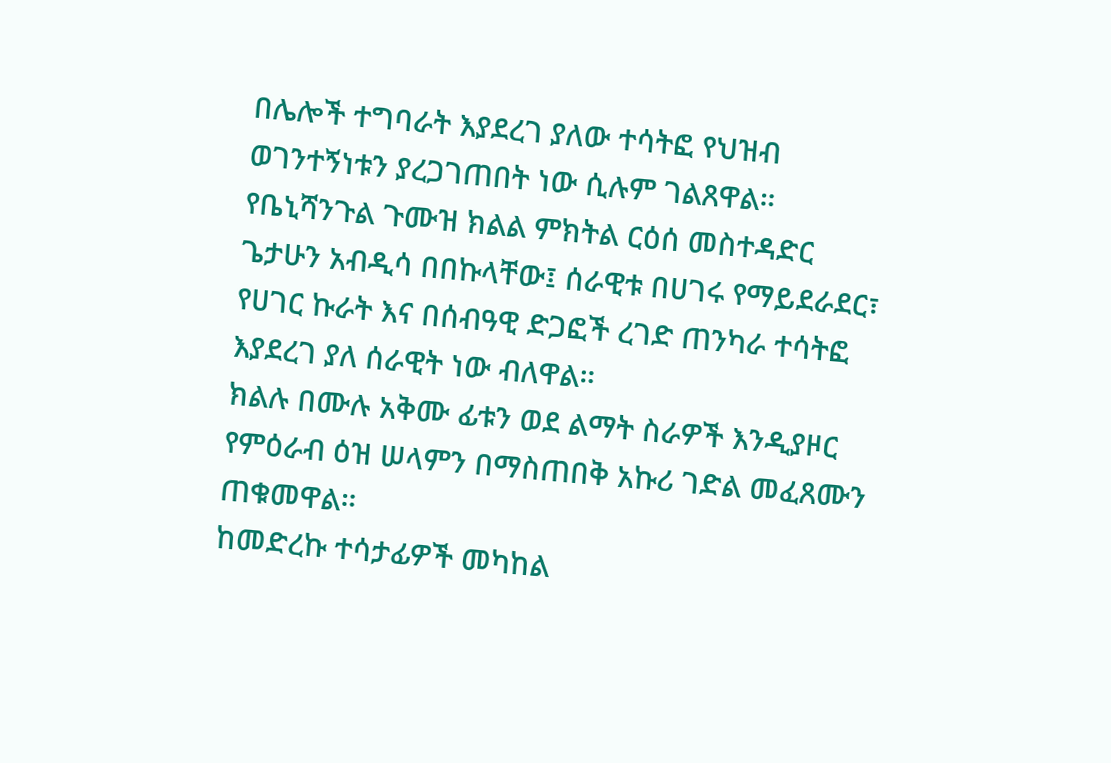በሌሎች ተግባራት እያደረገ ያለው ተሳትፎ የህዝብ ወገንተኝነቱን ያረጋገጠበት ነው ሲሉም ገልጸዋል።
የቤኒሻንጉል ጉሙዝ ክልል ምክትል ርዕሰ መስተዳድር ጌታሁን አብዲሳ በበኩላቸው፤ ሰራዊቱ በሀገሩ የማይደራደር፣ የሀገር ኩራት እና በሰብዓዊ ድጋፎች ረገድ ጠንካራ ተሳትፎ እያደረገ ያለ ሰራዊት ነው ብለዋል።
ክልሉ በሙሉ አቅሙ ፊቱን ወደ ልማት ስራዎች እንዲያዞር የምዕራብ ዕዝ ሠላምን በማስጠበቅ አኩሪ ገድል መፈጸሙን ጠቁመዋል።
ከመድረኩ ተሳታፊዎች መካከል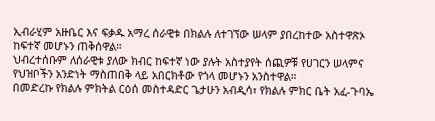ኢብራሂም አዙቤር እና ፍቃዱ አማረ ሰራዊቱ በክልሉ ለተገኘው ሠላም ያበረከተው አስተዋጽኦ ከፍተኛ መሆኑን ጠቅሰዋል።
ህብረተሰቡም ለሰራዊቱ ያለው ክብር ከፍተኛ ነው ያሉት አስተያየት ሰጪዎቹ የሀገርን ሠላምና የህዝቦችን አንድነት ማስጠበቅ ላይ አበርክቶው የጎላ መሆኑን አንስተዋል።
በመድረኩ የክልሉ ምክትል ርዕሰ መስተዳድር ጌታሁን አብዲሳ፣ የክልሉ ምክር ቤት አፈ-ጉባኤ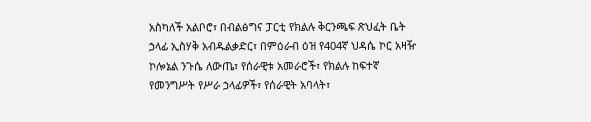አስካለች አልቦሮ፣ በብልፅግና ፓርቲ የክልሉ ቅርንጫፍ ጽህፈት ቤት ኃላፊ ኢስሃቅ አብዱልቃድር፣ በምዕራብ ዕዝ የ404ኛ ህዳሴ ኮር አዛዥ ኮሎኔል ንጉሴ ለውጤ፣ የሰራዊቱ አመራሮች፣ የክልሉ ከፍተኛ የመንግሥት የሥራ ኃላፊዎች፣ የሰራዊት አባላት፣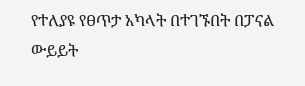የተለያዩ የፀጥታ አካላት በተገኙበት በፓናል ውይይት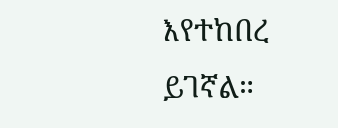እየተከበረ ይገኛል።